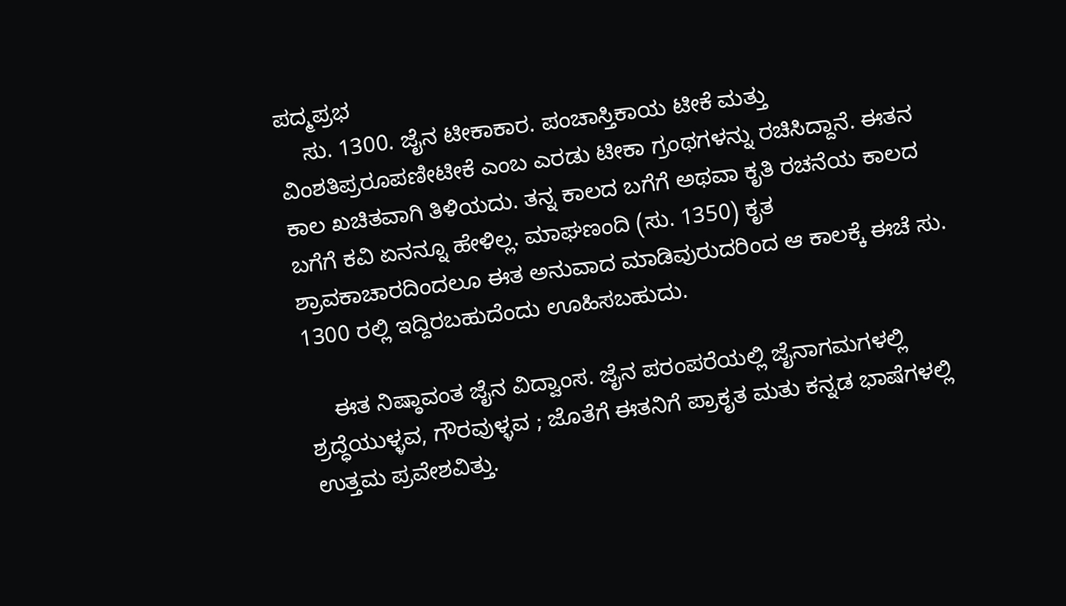ಪದ್ಮಪ್ರಭ
    ಸು. 1300. ಜೈನ ಟೀಕಾಕಾರ. ಪಂಚಾಸ್ತಿಕಾಯ ಟೀಕೆ ಮತ್ತು ವಿಂಶತಿಪ್ರರೂಪಣೀಟೀಕೆ ಎಂಬ ಎರಡು ಟೀಕಾ ಗ್ರಂಥಗಳನ್ನು ರಚಿಸಿದ್ದಾನೆ. ಈತನ ಕಾಲ ಖಚಿತವಾಗಿ ತಿಳಿಯದು. ತನ್ನ ಕಾಲದ ಬಗೆಗೆ ಅಥವಾ ಕೃತಿ ರಚನೆಯ ಕಾಲದ ಬಗೆಗೆ ಕವಿ ಏನನ್ನೂ ಹೇಳಿಲ್ಲ. ಮಾಘಣಂದಿ (ಸು. 1350) ಕೃತ ಶ್ರಾವಕಾಚಾರದಿಂದಲೂ ಈತ ಅನುವಾದ ಮಾಡಿವುರುದರಿಂದ ಆ ಕಾಲಕ್ಕೆ ಈಚೆ ಸು. 1300 ರಲ್ಲಿ ಇದ್ದಿರಬಹುದೆಂದು ಊಹಿಸಬಹುದು.

    ಈತ ನಿಷ್ಠಾವಂತ ಜೈನ ವಿದ್ವಾಂಸ. ಜೈನ ಪರಂಪರೆಯಲ್ಲಿ ಜೈನಾಗಮಗಳಲ್ಲಿ ಶ್ರದ್ಧೆಯುಳ್ಳವ, ಗೌರವುಳ್ಳವ ; ಜೊತೆಗೆ ಈತನಿಗೆ ಪ್ರಾಕೃತ ಮತು ಕನ್ನಡ ಭಾಷೆಗಳಲ್ಲಿ ಉತ್ತಮ ಪ್ರವೇಶವಿತ್ತು.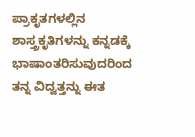ಪ್ರಾಕೃತಗಳಲ್ಲಿನ ಶಾಸ್ತ್ರಕೃತಿಗಳನ್ನು ಕನ್ನಡಕ್ಕೆ ಭಾಷಾಂತರಿಸುವುದರಿಂದ ತನ್ನ ವಿದ್ವತ್ತನ್ನು ಈತ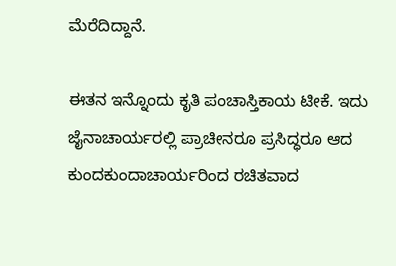ಮೆರೆದಿದ್ದಾನೆ.

ಈತನ ಇನ್ನೊಂದು ಕೃತಿ ಪಂಚಾಸ್ತಿಕಾಯ ಟೀಕೆ. ಇದು ಜೈನಾಚಾರ್ಯರಲ್ಲಿ ಪ್ರಾಚೀನರೂ ಪ್ರಸಿದ್ಧರೂ ಆದ ಕುಂದಕುಂದಾಚಾರ್ಯರಿಂದ ರಚಿತವಾದ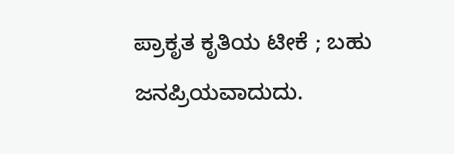ಪ್ರಾಕೃತ ಕೃತಿಯ ಟೀಕೆ ; ಬಹು ಜನಪ್ರಿಯವಾದುದು.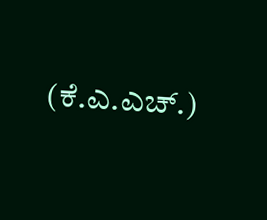(ಕೆ.ಎ.ಎಚ್.)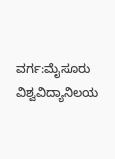ವರ್ಗ:ಮೈಸೂರು ವಿಶ್ವವಿದ್ಯಾನಿಲಯ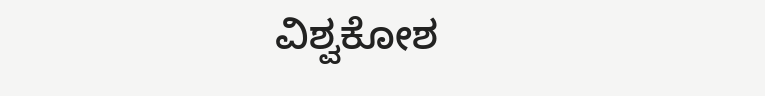ವಿಶ್ವಕೋಶ